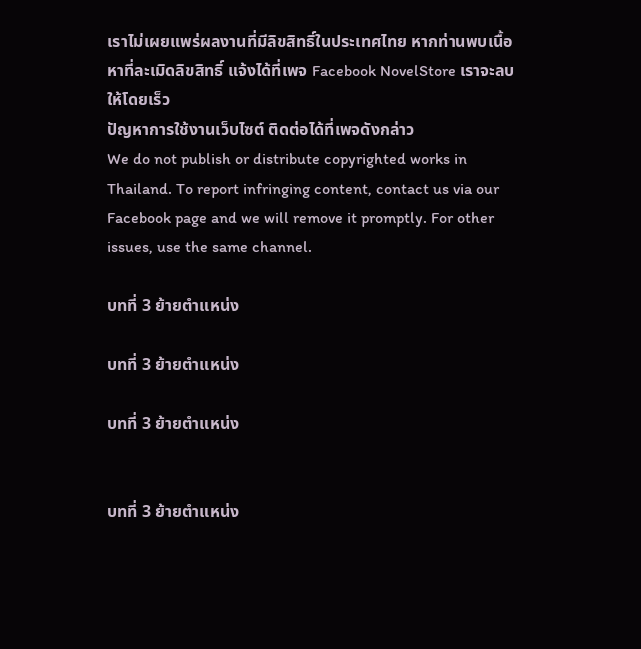เราไม่เผยแพร่ผลงานที่มีลิขสิทธิ์ในประเทศไทย หากท่านพบเนื้อหาที่ละเมิดลิขสิทธิ์ แจ้งได้ที่เพจ Facebook NovelStore เราจะลบให้โดยเร็ว
ปัญหาการใช้งานเว็บไซต์ ติดต่อได้ที่เพจดังกล่าว
We do not publish or distribute copyrighted works in Thailand. To report infringing content, contact us via our Facebook page and we will remove it promptly. For other issues, use the same channel.

บทที่ 3 ย้ายตำแหน่ง

บทที่ 3 ย้ายตำแหน่ง

บทที่ 3 ย้ายตำแหน่ง


บทที่ 3 ย้ายตำแหน่ง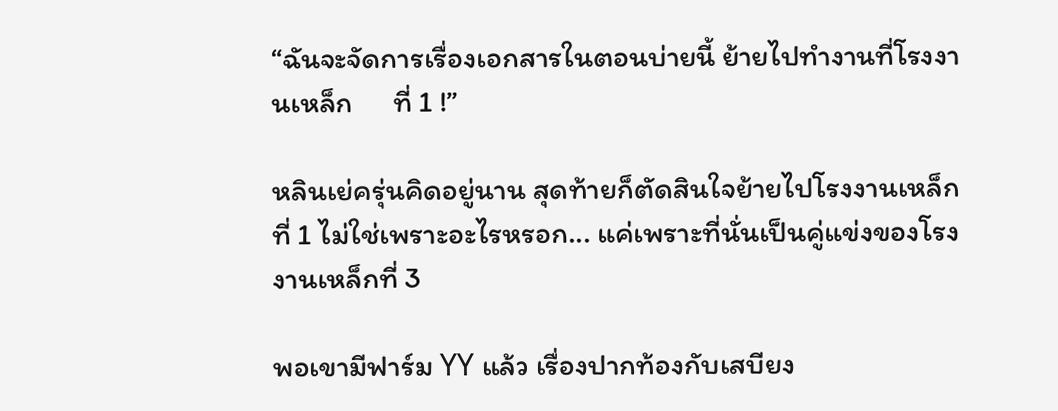“ฉันจะจัดการเรื่องเอกสารในตอนบ่ายนี้ ย้ายไปทำงานที่โรงงานเหล็ก      ที่ 1 !”

หลินเย่ครุ่นคิดอยู่นาน สุดท้ายก็ตัดสินใจย้ายไปโรงงานเหล็กที่ 1 ไม่ใช่เพราะอะไรหรอก... แค่เพราะที่นั่นเป็นคู่แข่งของโรงงานเหล็กที่ 3

พอเขามีฟาร์ม YY แล้ว เรื่องปากท้องกับเสบียง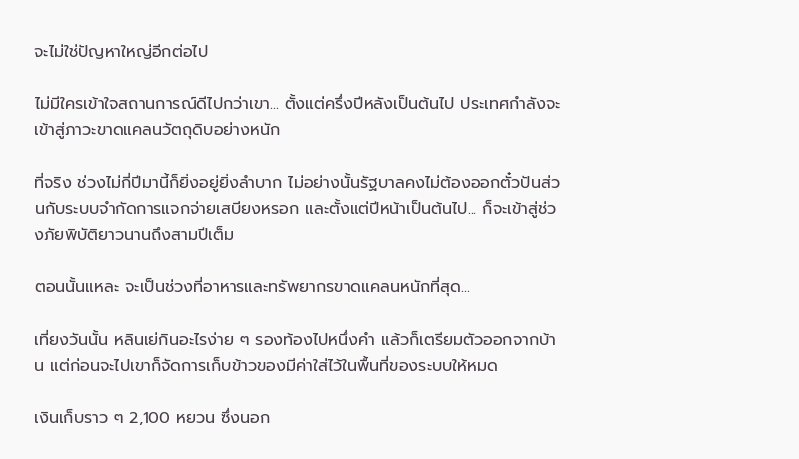จะไม่ใช่ปัญหาใหญ่อีกต่อไป

ไม่มีใครเข้าใจสถานการณ์ดีไปกว่าเขา... ตั้งแต่ครึ่งปีหลังเป็นต้นไป ประเทศกำลังจะเข้าสู่ภาวะขาดแคลนวัตถุดิบอย่างหนัก

ที่จริง ช่วงไม่กี่ปีมานี้ก็ยิ่งอยู่ยิ่งลำบาก ไม่อย่างนั้นรัฐบาลคงไม่ต้องออกตั๋วปันส่วนกับระบบจำกัดการแจกจ่ายเสบียงหรอก และตั้งแต่ปีหน้าเป็นต้นไป... ก็จะเข้าสู่ช่วงภัยพิบัติยาวนานถึงสามปีเต็ม

ตอนนั้นแหละ จะเป็นช่วงที่อาหารและทรัพยากรขาดแคลนหนักที่สุด...

เที่ยงวันนั้น หลินเย่กินอะไรง่าย ๆ รองท้องไปหนึ่งคำ แล้วก็เตรียมตัวออกจากบ้าน แต่ก่อนจะไปเขาก็จัดการเก็บข้าวของมีค่าใส่ไว้ในพื้นที่ของระบบให้หมด

เงินเก็บราว ๆ 2,100 หยวน ซึ่งนอก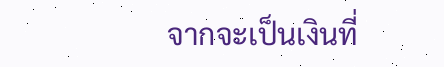จากจะเป็นเงินที่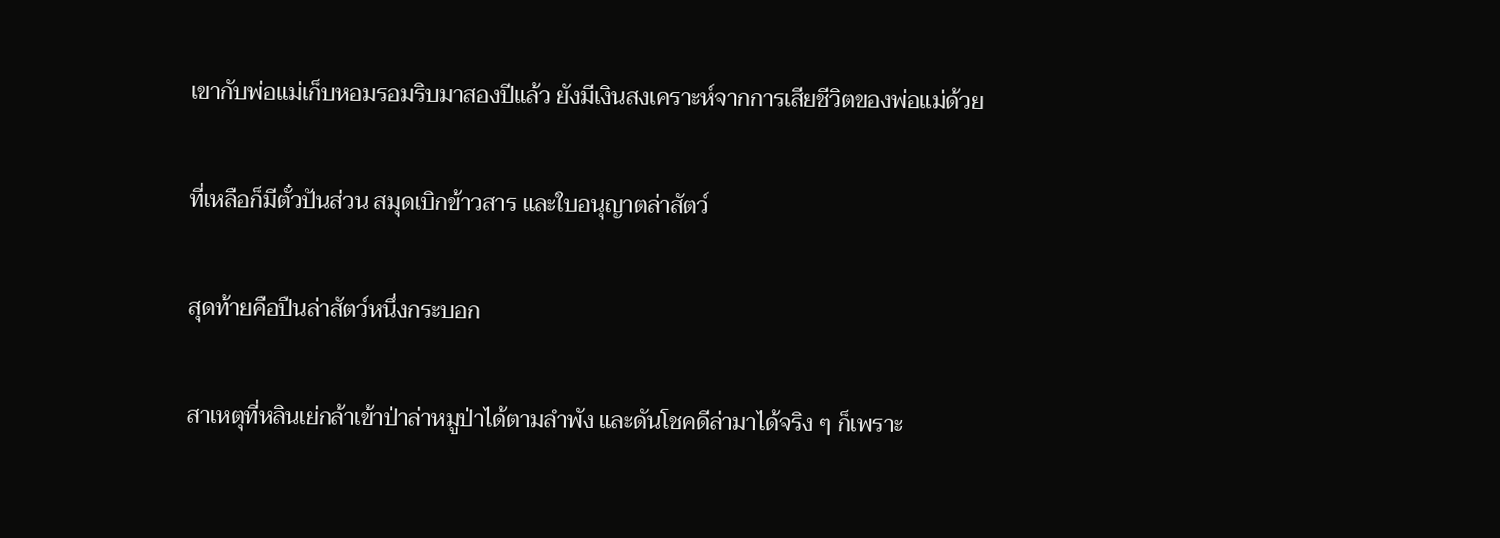เขากับพ่อแม่เก็บหอมรอมริบมาสองปีแล้ว ยังมีเงินสงเคราะห์จากการเสียชีวิตของพ่อแม่ด้วย

ที่เหลือก็มีตั๋วปันส่วน สมุดเบิกข้าวสาร และใบอนุญาตล่าสัตว์

สุดท้ายคือปืนล่าสัตว์หนึ่งกระบอก

สาเหตุที่หลินเย่กล้าเข้าป่าล่าหมูป่าได้ตามลำพัง และดันโชคดีล่ามาได้จริง ๆ ก็เพราะ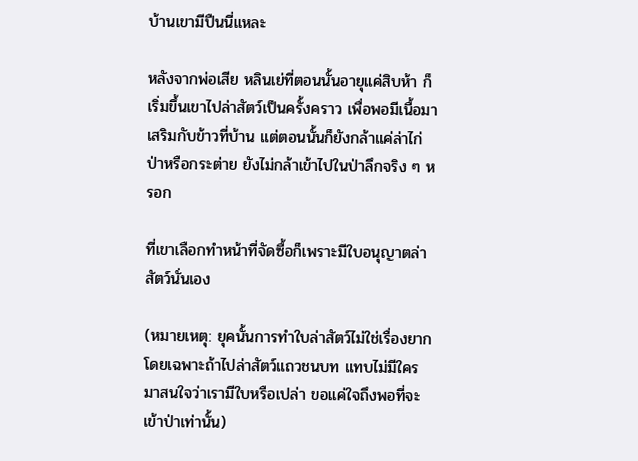บ้านเขามีปืนนี่แหละ

หลังจากพ่อเสีย หลินเย่ที่ตอนนั้นอายุแค่สิบห้า ก็เริ่มขึ้นเขาไปล่าสัตว์เป็นครั้งคราว เพื่อพอมีเนื้อมาเสริมกับข้าวที่บ้าน แต่ตอนนั้นก็ยังกล้าแค่ล่าไก่ป่าหรือกระต่าย ยังไม่กล้าเข้าไปในป่าลึกจริง ๆ หรอก

ที่เขาเลือกทำหน้าที่จัดซื้อก็เพราะมีใบอนุญาตล่าสัตว์นั่นเอง

(หมายเหตุ: ยุคนั้นการทำใบล่าสัตว์ไม่ใช่เรื่องยาก โดยเฉพาะถ้าไปล่าสัตว์แถวชนบท แทบไม่มีใครมาสนใจว่าเรามีใบหรือเปล่า ขอแค่ใจถึงพอที่จะเข้าป่าเท่านั้น)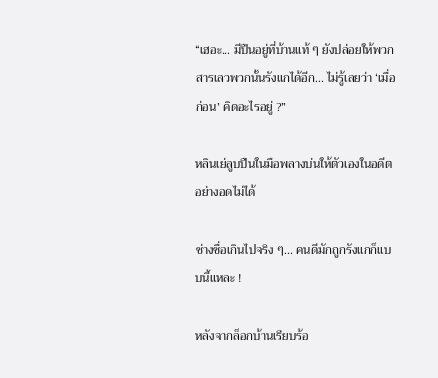“เฮอะ... มีปืนอยู่ที่บ้านแท้ ๆ ยังปล่อยให้พวกสารเลวพวกนั้นรังแกได้อีก... ไม่รู้เลยว่า ‘เมื่อก่อน’ คิดอะไรอยู่ ?”

หลินเย่ลูบปืนในมือพลางบ่นให้ตัวเองในอดีตอย่างอดไม่ได้

ช่างซื่อเกินไปจริง ๆ... คนดีมักถูกรังแกก็แบบนี้แหละ !

หลังจากล็อกบ้านเรียบร้อ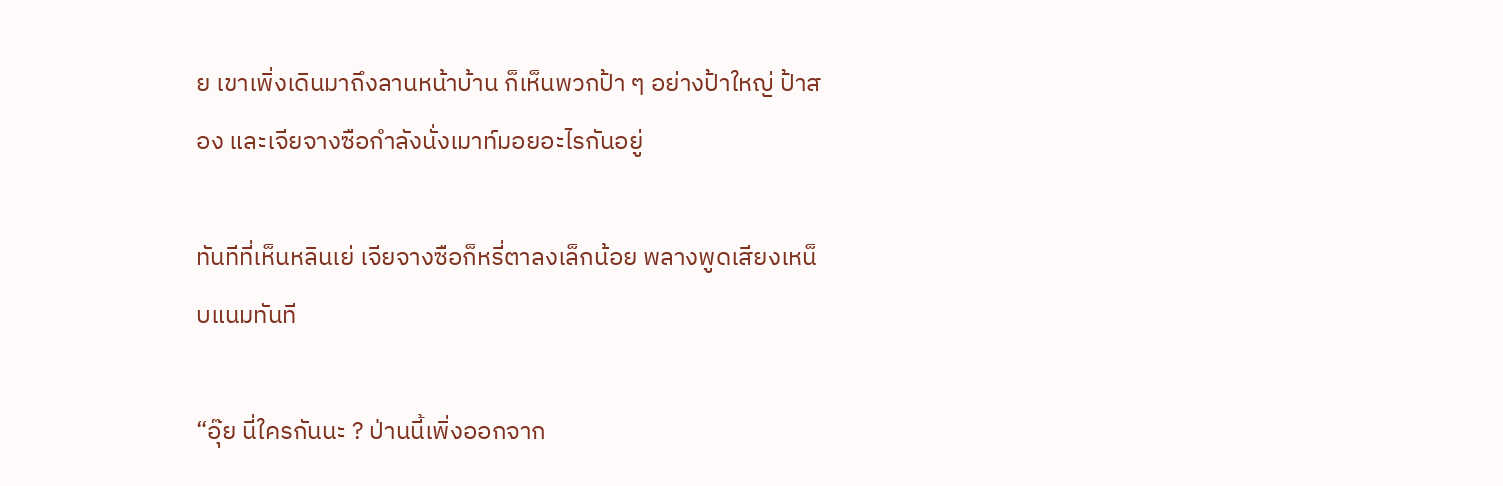ย เขาเพิ่งเดินมาถึงลานหน้าบ้าน ก็เห็นพวกป้า ๆ อย่างป้าใหญ่ ป้าสอง และเจียจางซือกำลังนั่งเมาท์มอยอะไรกันอยู่

ทันทีที่เห็นหลินเย่ เจียจางซือก็หรี่ตาลงเล็กน้อย พลางพูดเสียงเหน็บแนมทันที

“อุ๊ย นี่ใครกันนะ ? ป่านนี้เพิ่งออกจาก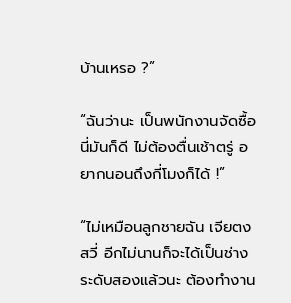บ้านเหรอ ?”

“ฉันว่านะ เป็นพนักงานจัดซื้อนี่มันก็ดี ไม่ต้องตื่นเช้าตรู่ อยากนอนถึงกี่โมงก็ได้ !”

“ไม่เหมือนลูกชายฉัน เจียตงสวี่ อีกไม่นานก็จะได้เป็นช่างระดับสองแล้วนะ ต้องทำงาน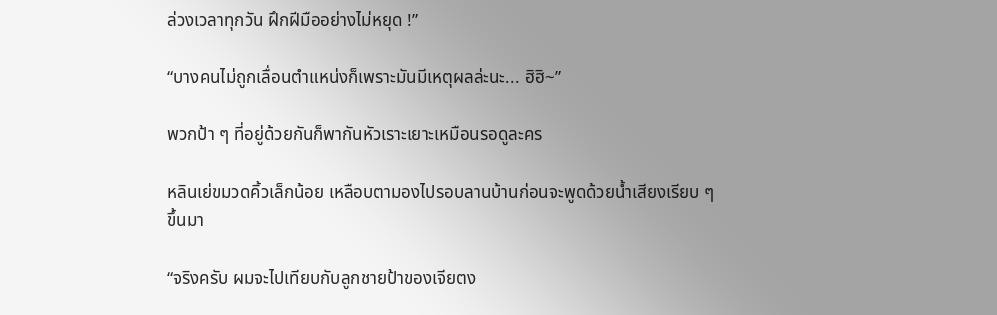ล่วงเวลาทุกวัน ฝึกฝีมืออย่างไม่หยุด !”

“บางคนไม่ถูกเลื่อนตำแหน่งก็เพราะมันมีเหตุผลล่ะนะ... ฮิฮิ~”

พวกป้า ๆ ที่อยู่ด้วยกันก็พากันหัวเราะเยาะเหมือนรอดูละคร

หลินเย่ขมวดคิ้วเล็กน้อย เหลือบตามองไปรอบลานบ้านก่อนจะพูดด้วยน้ำเสียงเรียบ ๆ ขึ้นมา

“จริงครับ ผมจะไปเทียบกับลูกชายป้าของเจียตง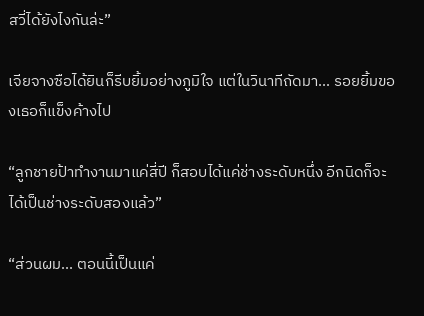สวี่ได้ยังไงกันล่ะ”

เจียจางซือได้ยินก็รีบยิ้มอย่างภูมิใจ แต่ในวินาทีถัดมา... รอยยิ้มของเธอก็แข็งค้างไป

“ลูกชายป้าทำงานมาแค่สี่ปี ก็สอบได้แค่ช่างระดับหนึ่ง อีกนิดก็จะได้เป็นช่างระดับสองแล้ว”

“ส่วนผม... ตอนนี้เป็นแค่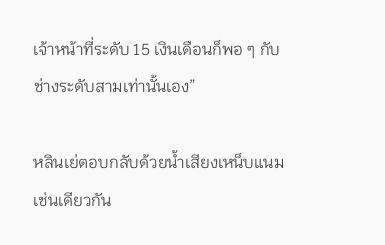เจ้าหน้าที่ระดับ 15 เงินเดือนก็พอ ๆ กับช่างระดับสามเท่านั้นเอง”

หลินเย่ตอบกลับด้วยน้ำเสียงเหน็บแนมเช่นเดียวกัน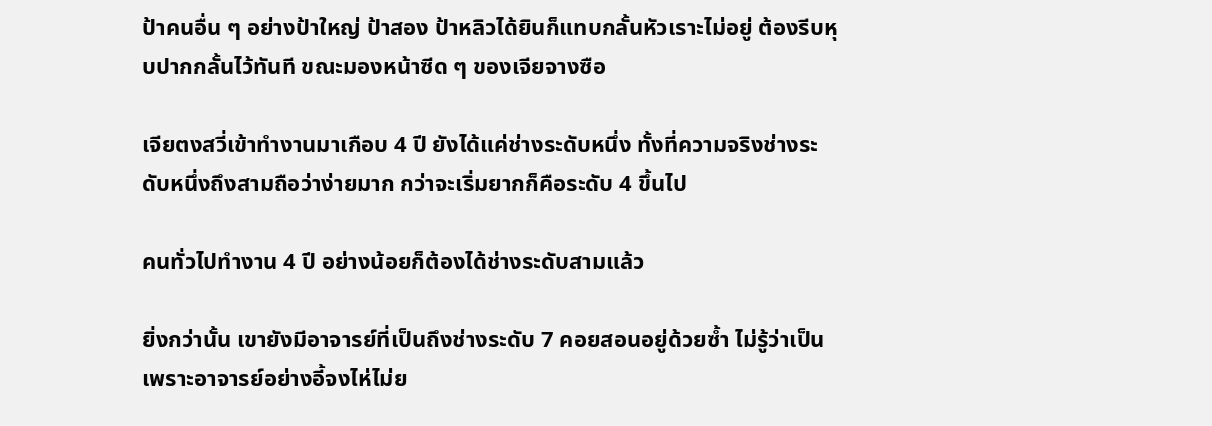ป้าคนอื่น ๆ อย่างป้าใหญ่ ป้าสอง ป้าหลิวได้ยินก็แทบกลั้นหัวเราะไม่อยู่ ต้องรีบหุบปากกลั้นไว้ทันที ขณะมองหน้าซีด ๆ ของเจียจางซือ

เจียตงสวี่เข้าทำงานมาเกือบ 4 ปี ยังได้แค่ช่างระดับหนึ่ง ทั้งที่ความจริงช่างระดับหนึ่งถึงสามถือว่าง่ายมาก กว่าจะเริ่มยากก็คือระดับ 4 ขึ้นไป

คนทั่วไปทำงาน 4 ปี อย่างน้อยก็ต้องได้ช่างระดับสามแล้ว

ยิ่งกว่านั้น เขายังมีอาจารย์ที่เป็นถึงช่างระดับ 7 คอยสอนอยู่ด้วยซ้ำ ไม่รู้ว่าเป็นเพราะอาจารย์อย่างอี้จงไห่ไม่ย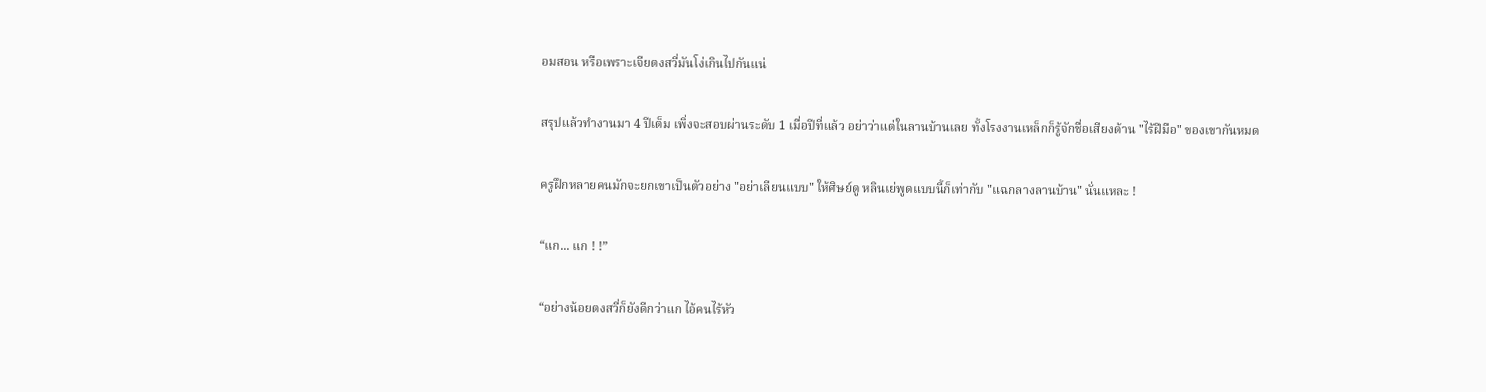อมสอน หรือเพราะเจียตงสวี่มันโง่เกินไปกันแน่

สรุปแล้วทำงานมา 4 ปีเต็ม เพิ่งจะสอบผ่านระดับ 1 เมื่อปีที่แล้ว อย่าว่าแต่ในลานบ้านเลย ทั้งโรงงานเหล็กก็รู้จักชื่อเสียงด้าน "ไร้ฝีมือ" ของเขากันหมด

ครูฝึกหลายคนมักจะยกเขาเป็นตัวอย่าง "อย่าเลียนแบบ" ให้ศิษย์ดู หลินเย่พูดแบบนี้ก็เท่ากับ "แฉกลางลานบ้าน" นั่นแหละ !

“แก... แก ! !”

“อย่างน้อยตงสวี่ก็ยังดีกว่าแก ไอ้คนไร้หัว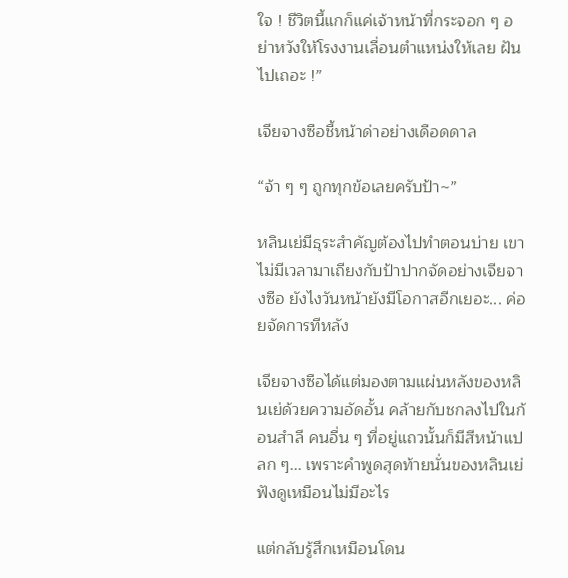ใจ ! ชีวิตนี้แกก็แค่เจ้าหน้าที่กระจอก ๆ อย่าหวังให้โรงงานเลื่อนตำแหน่งให้เลย ฝันไปเถอะ !”

เจียจางซือชี้หน้าด่าอย่างเดือดดาล

“จ้า ๆ ๆ ถูกทุกข้อเลยครับป้า~”

หลินเย่มีธุระสำคัญต้องไปทำตอนบ่าย เขาไม่มีเวลามาเถียงกับป้าปากจัดอย่างเจียจางซือ ยังไงวันหน้ายังมีโอกาสอีกเยอะ... ค่อยจัดการทีหลัง

เจียจางซือได้แต่มองตามแผ่นหลังของหลินเย่ด้วยความอัดอั้น คล้ายกับชกลงไปในก้อนสำลี คนอื่น ๆ ที่อยู่แถวนั้นก็มีสีหน้าแปลก ๆ... เพราะคำพูดสุดท้ายนั่นของหลินเย่ฟังดูเหมือนไม่มีอะไร

แต่กลับรู้สึกเหมือนโดน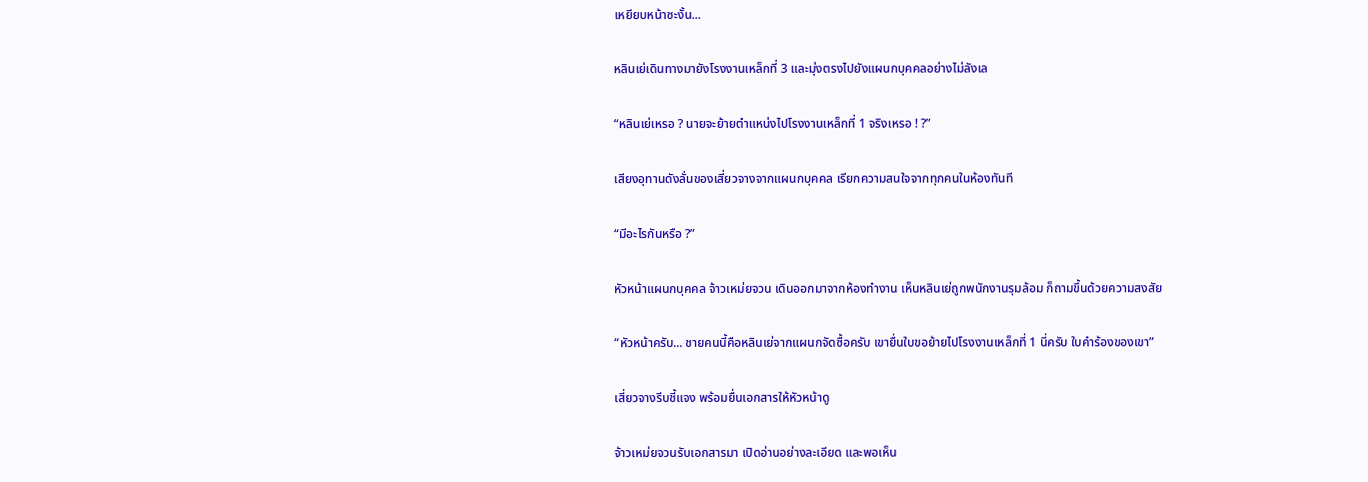เหยียบหน้าซะงั้น...

หลินเย่เดินทางมายังโรงงานเหล็กที่ 3 และมุ่งตรงไปยังแผนกบุคคลอย่างไม่ลังเล

“หลินเย่เหรอ ? นายจะย้ายตำแหน่งไปโรงงานเหล็กที่ 1 จริงเหรอ ! ?”

เสียงอุทานดังลั่นของเสี่ยวจางจากแผนกบุคคล เรียกความสนใจจากทุกคนในห้องทันที

“มีอะไรกันหรือ ?”

หัวหน้าแผนกบุคคล จ้าวเหม่ยจวน เดินออกมาจากห้องทำงาน เห็นหลินเย่ถูกพนักงานรุมล้อม ก็ถามขึ้นด้วยความสงสัย

“หัวหน้าครับ... ชายคนนี้คือหลินเย่จากแผนกจัดซื้อครับ เขายื่นใบขอย้ายไปโรงงานเหล็กที่ 1 นี่ครับ ใบคำร้องของเขา”

เสี่ยวจางรีบชี้แจง พร้อมยื่นเอกสารให้หัวหน้าดู

จ้าวเหม่ยจวนรับเอกสารมา เปิดอ่านอย่างละเอียด และพอเห็น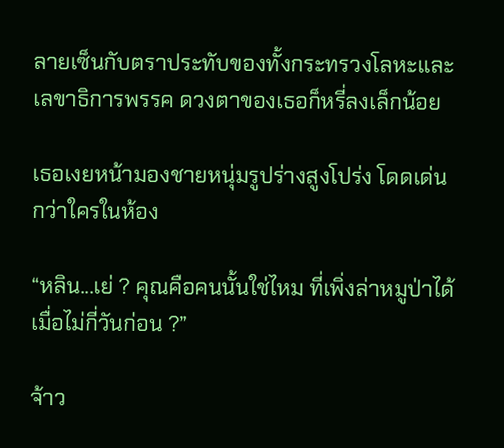ลายเซ็นกับตราประทับของทั้งกระทรวงโลหะและเลขาธิการพรรค ดวงตาของเธอก็หรี่ลงเล็กน้อย

เธอเงยหน้ามองชายหนุ่มรูปร่างสูงโปร่ง โดดเด่นกว่าใครในห้อง

“หลิน...เย่ ? คุณคือคนนั้นใช่ไหม ที่เพิ่งล่าหมูป่าได้เมื่อไม่กี่วันก่อน ?”

จ้าว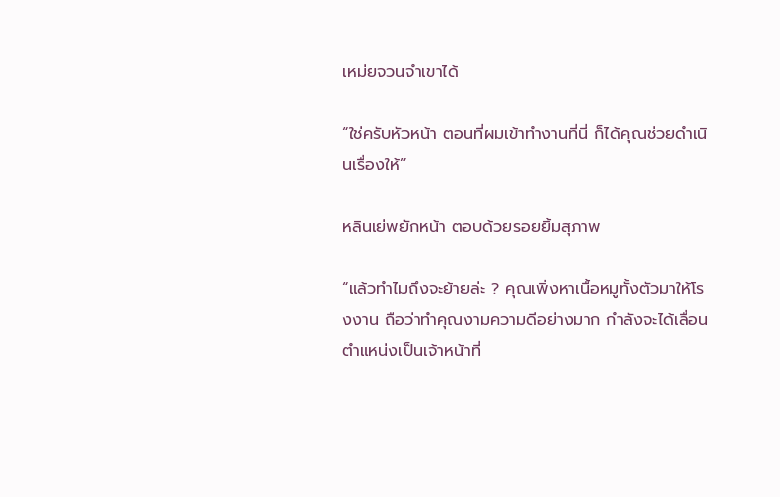เหม่ยจวนจำเขาได้

“ใช่ครับหัวหน้า ตอนที่ผมเข้าทำงานที่นี่ ก็ได้คุณช่วยดำเนินเรื่องให้”

หลินเย่พยักหน้า ตอบด้วยรอยยิ้มสุภาพ

“แล้วทำไมถึงจะย้ายล่ะ ? คุณเพิ่งหาเนื้อหมูทั้งตัวมาให้โรงงาน ถือว่าทำคุณงามความดีอย่างมาก กำลังจะได้เลื่อนตำแหน่งเป็นเจ้าหน้าที่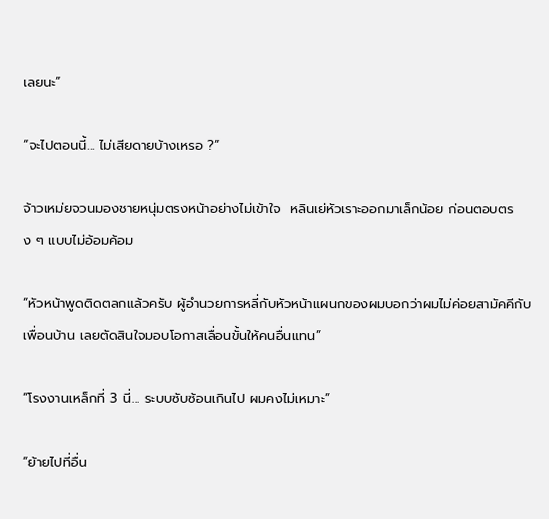เลยนะ”

“จะไปตอนนี้... ไม่เสียดายบ้างเหรอ ?”

จ้าวเหม่ยจวนมองชายหนุ่มตรงหน้าอย่างไม่เข้าใจ  หลินเย่หัวเราะออกมาเล็กน้อย ก่อนตอบตรง ๆ แบบไม่อ้อมค้อม

“หัวหน้าพูดติดตลกแล้วครับ ผู้อำนวยการหลี่กับหัวหน้าแผนกของผมบอกว่าผมไม่ค่อยสามัคคีกับเพื่อนบ้าน เลยตัดสินใจมอบโอกาสเลื่อนขั้นให้คนอื่นแทน”

“โรงงานเหล็กที่ 3 นี่... ระบบซับซ้อนเกินไป ผมคงไม่เหมาะ”

“ย้ายไปที่อื่น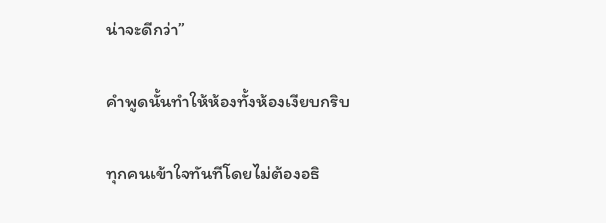น่าจะดีกว่า”

คำพูดนั้นทำให้ห้องทั้งห้องเงียบกริบ

ทุกคนเข้าใจทันทีโดยไม่ต้องอธิ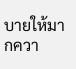บายให้มากควา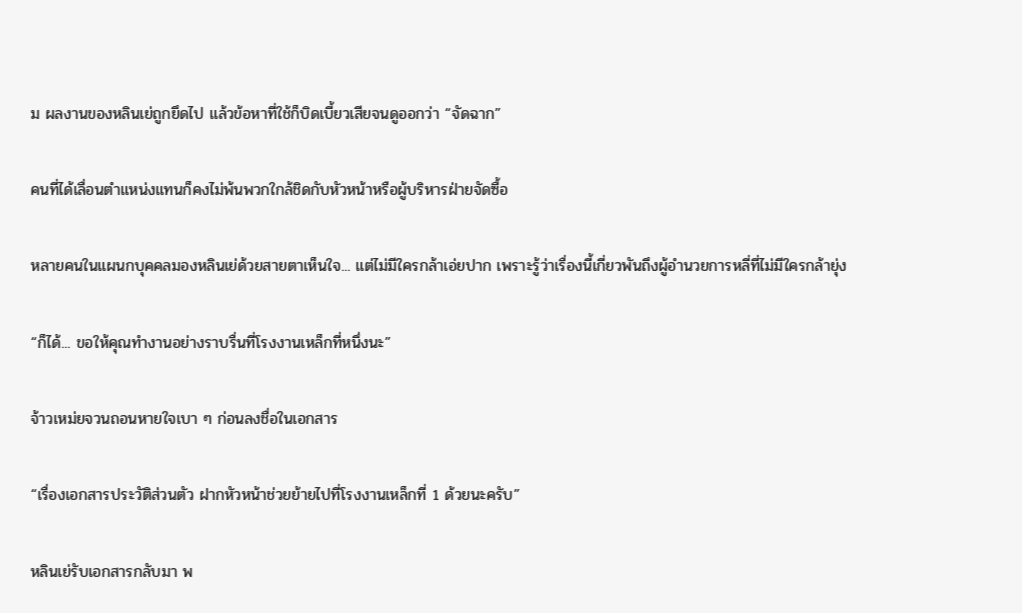ม ผลงานของหลินเย่ถูกยึดไป แล้วข้อหาที่ใช้ก็บิดเบี้ยวเสียจนดูออกว่า “จัดฉาก”

คนที่ได้เลื่อนตำแหน่งแทนก็คงไม่พ้นพวกใกล้ชิดกับหัวหน้าหรือผู้บริหารฝ่ายจัดซื้อ

หลายคนในแผนกบุคคลมองหลินเย่ด้วยสายตาเห็นใจ... แต่ไม่มีใครกล้าเอ่ยปาก เพราะรู้ว่าเรื่องนี้เกี่ยวพันถึงผู้อำนวยการหลี่ที่ไม่มีใครกล้ายุ่ง

“ก็ได้... ขอให้คุณทำงานอย่างราบรื่นที่โรงงานเหล็กที่หนึ่งนะ”

จ้าวเหม่ยจวนถอนหายใจเบา ๆ ก่อนลงชื่อในเอกสาร

“เรื่องเอกสารประวัติส่วนตัว ฝากหัวหน้าช่วยย้ายไปที่โรงงานเหล็กที่ 1 ด้วยนะครับ”

หลินเย่รับเอกสารกลับมา พ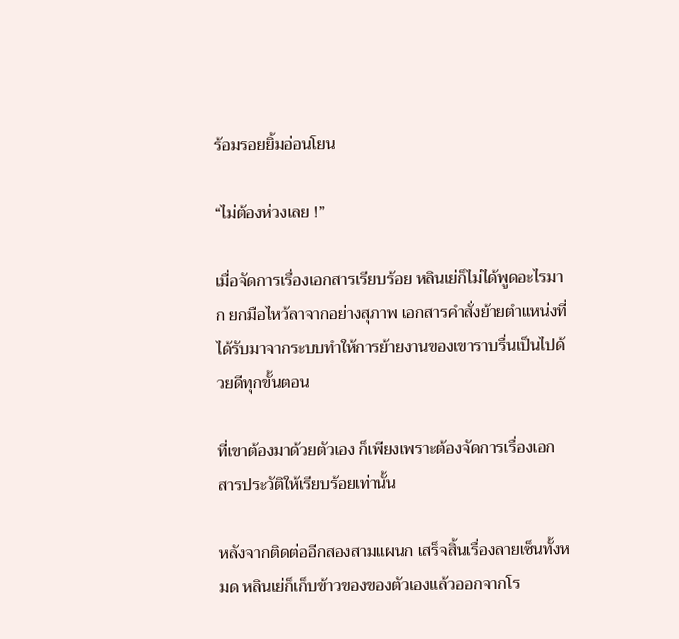ร้อมรอยยิ้มอ่อนโยน

“ไม่ต้องห่วงเลย !”

เมื่อจัดการเรื่องเอกสารเรียบร้อย หลินเย่ก็ไม่ได้พูดอะไรมาก ยกมือไหว้ลาจากอย่างสุภาพ เอกสารคำสั่งย้ายตำแหน่งที่ได้รับมาจากระบบทำให้การย้ายงานของเขาราบรื่นเป็นไปด้วยดีทุกขั้นตอน

ที่เขาต้องมาด้วยตัวเอง ก็เพียงเพราะต้องจัดการเรื่องเอกสารประวัติให้เรียบร้อยเท่านั้น

หลังจากติดต่ออีกสองสามแผนก เสร็จสิ้นเรื่องลายเซ็นทั้งหมด หลินเย่ก็เก็บข้าวของของตัวเองแล้วออกจากโร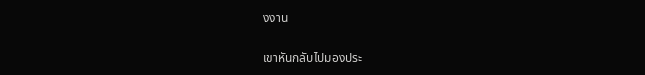งงาน

เขาหันกลับไปมองประ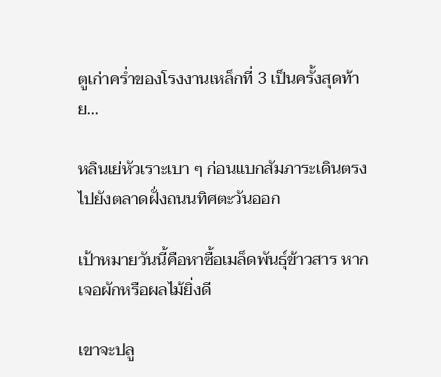ตูเก่าคร่ำของโรงงานเหล็กที่ 3 เป็นครั้งสุดท้าย...

หลินเย่หัวเราะเบา ๆ ก่อนแบกสัมภาระเดินตรงไปยังตลาดฝั่งถนนทิศตะวันออก

เป้าหมายวันนี้คือหาซื้อเมล็ดพันธุ์ข้าวสาร หากเจอผักหรือผลไม้ยิ่งดี

เขาจะปลู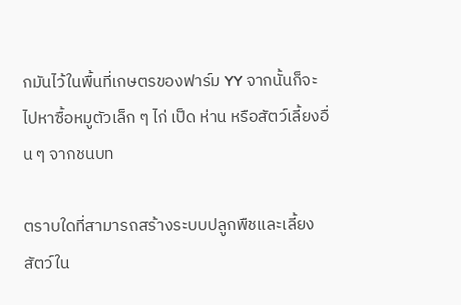กมันไว้ในพื้นที่เกษตรของฟาร์ม YY จากนั้นก็จะไปหาซื้อหมูตัวเล็ก ๆ ไก่ เป็ด ห่าน หรือสัตว์เลี้ยงอื่น ๆ จากชนบท

ตราบใดที่สามารถสร้างระบบปลูกพืชและเลี้ยงสัตว์ใน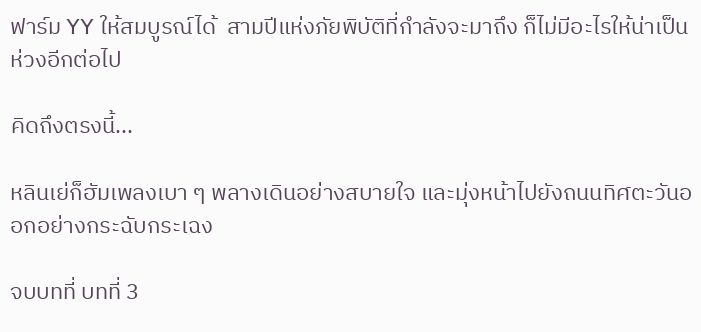ฟาร์ม YY ให้สมบูรณ์ได้  สามปีแห่งภัยพิบัติที่กำลังจะมาถึง ก็ไม่มีอะไรให้น่าเป็นห่วงอีกต่อไป

คิดถึงตรงนี้...

หลินเย่ก็ฮัมเพลงเบา ๆ พลางเดินอย่างสบายใจ และมุ่งหน้าไปยังถนนทิศตะวันออกอย่างกระฉับกระเฉง

จบบทที่ บทที่ 3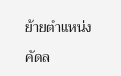ย้ายตำแหน่ง

คัดล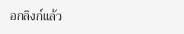อกลิงก์แล้ว